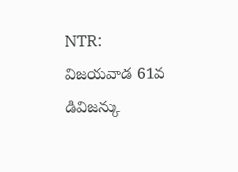NTR: విజయవాడ 61వ డివిజన్కు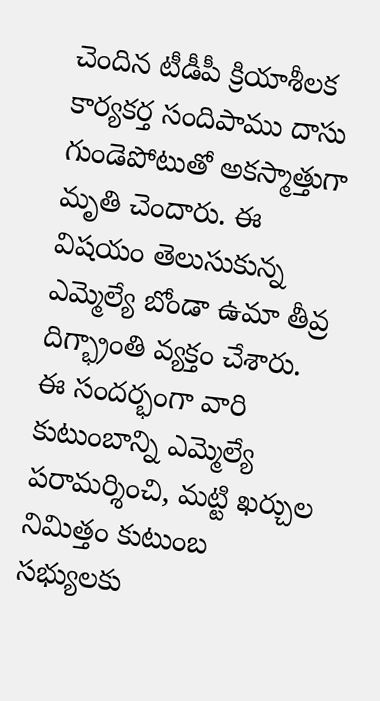చెందిన టీడీపీ క్రియాశీలక కార్యకర్త సందిపాము దాసు గుండెపోటుతో అకస్మాత్తుగా మృతి చెందారు. ఈ విషయం తెలుసుకున్న ఎమ్మెల్యే బోండా ఉమా తీవ్ర దిగ్భ్రాంతి వ్యక్తం చేశారు. ఈ సందర్భంగా వారి కుటుంబాన్ని ఎమ్మెల్యే పరామర్శించి, మట్టి ఖర్చుల నిమిత్తం కుటుంబ సభ్యులకు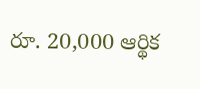రూ. 20,000 ఆర్థిక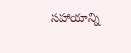సహాయాన్ని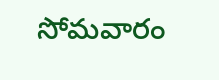సోమవారం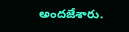అందజేశారు.